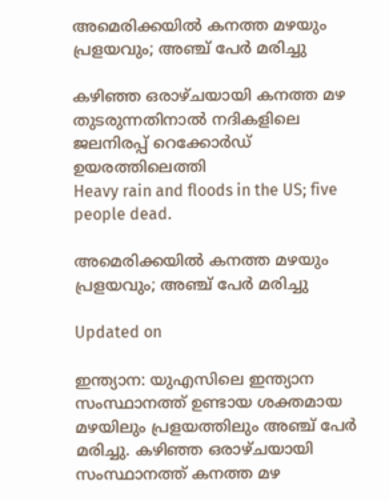അമെരിക്കയിൽ കനത്ത മഴയും പ്രളയവും; അഞ്ച് പേർ മരിച്ചു

കഴിഞ്ഞ ഒരാഴ്ചയായി കനത്ത മഴ തുടരുന്നതിനാൽ നദികളിലെ ജലനിരപ്പ് റെക്കോർഡ് ഉയരത്തിലെത്തി
Heavy rain and floods in the US; five people dead.

അമെരിക്കയിൽ കനത്ത മഴയും പ്രളയവും; അഞ്ച് പേർ മരിച്ചു

Updated on

ഇന്ത്യാന: യുഎസിലെ ഇന്ത്യാന സംസ്ഥാനത്ത് ഉണ്ടായ ശക്തമായ മഴയിലും പ്രളയത്തിലും അഞ്ച് പേർ മരിച്ചു. കഴിഞ്ഞ ഒരാഴ്ചയായി സംസ്ഥാനത്ത് കനത്ത മഴ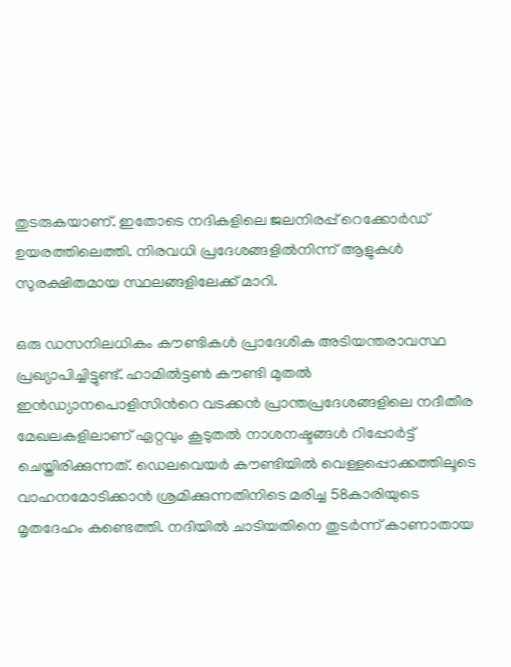തുടരുകയാണ്. ഇതോടെ നദികളിലെ ജലനിരപ്പ് റെക്കോർഡ് ഉയരത്തിലെത്തി. നിരവധി പ്രദേശങ്ങളിൽനിന്ന് ആളുകൾ സുരക്ഷിതമായ സ്ഥലങ്ങളിലേക്ക് മാറി.

ഒരു ഡസനിലധികം കൗണ്ടികൾ പ്രാദേശിക അടിയന്തരാവസ്ഥ പ്രഖ്യാപിച്ചിട്ടുണ്ട്. ഹാമിൽട്ടൺ കൗണ്ടി മുതൽ ഇൻഡ്യാനപൊളിസിന്‍റെ വടക്കൻ പ്രാന്തപ്രദേശങ്ങളിലെ നദീതീര മേഖലകളിലാണ് ഏറ്റവും കൂടുതൽ നാശനഷ്ടങ്ങൾ റിപ്പോർട്ട് ചെയ്തിരിക്കുന്നത്. ഡെലവെയർ കൗണ്ടിയിൽ വെള്ളപ്പൊക്കത്തിലൂടെ വാഹനമോടിക്കാൻ ശ്രമിക്കുന്നതിനിടെ മരിച്ച 58കാരിയുടെ മൃതദേഹം കണ്ടെത്തി. നദിയിൽ ചാടിയതിനെ തുടർന്ന് കാണാതായ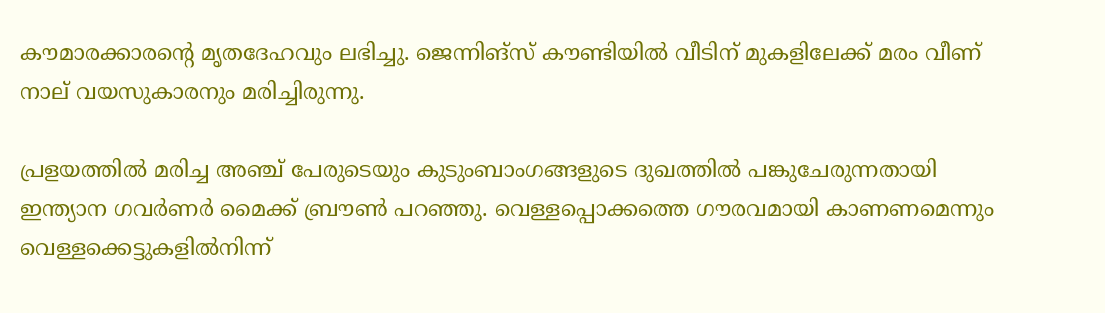കൗമാരക്കാരന്‍റെ മൃതദേഹവും ലഭിച്ചു. ജെന്നിങ്സ് കൗണ്ടിയിൽ വീടിന് മുകളിലേക്ക് മരം വീണ് നാല് വയസുകാരനും മരിച്ചിരുന്നു.

പ്രളയത്തിൽ മരിച്ച അഞ്ച് പേരുടെയും കുടുംബാംഗങ്ങളുടെ ദുഖത്തിൽ പങ്കുചേരുന്നതായി ഇന്ത്യാന ഗവർണർ മൈക്ക് ബ്രൗൺ പറഞ്ഞു. വെള്ളപ്പൊക്കത്തെ ഗൗരവമായി കാണണമെന്നും വെള്ളക്കെട്ടുകളിൽനിന്ന്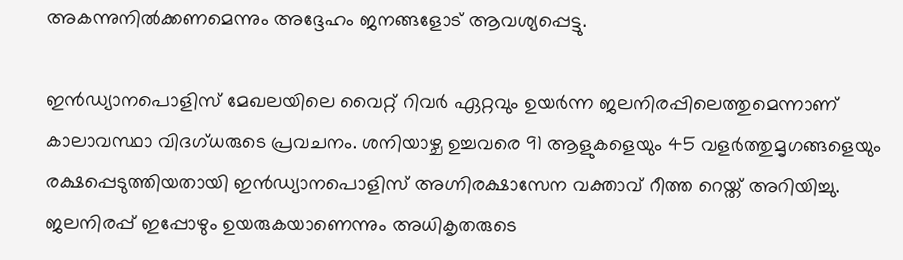അകന്നുനിൽക്കണമെന്നും അദ്ദേഹം ജനങ്ങളോട് ആവശ്യപ്പെട്ടു.

ഇൻഡ്യാനപൊളിസ് മേഖലയിലെ വൈറ്റ് റിവർ ഏറ്റവും ഉയർന്ന ജലനിരപ്പിലെത്തുമെന്നാണ് കാലാവസ്ഥാ വിദഗ്ധരുടെ പ്രവചനം. ശനിയാഴ്ച ഉച്ചവരെ 91 ആളുകളെയും 45 വളർത്തുമൃഗങ്ങളെയും രക്ഷപ്പെടുത്തിയതായി ഇൻഡ്യാനപൊളിസ് അഗ്നിരക്ഷാസേന വക്താവ് റീത്ത റെയ്ത് അറിയിച്ചു. ജലനിരപ്പ് ഇപ്പോഴും ഉയരുകയാണെന്നും അധികൃതരുടെ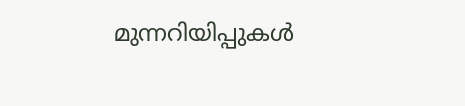മുന്നറിയിപ്പുകൾ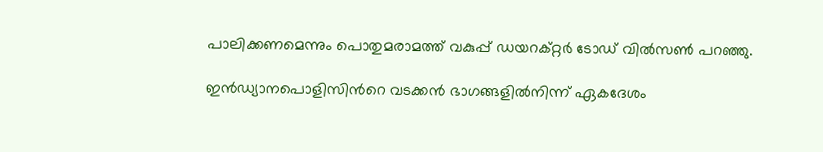പാലിക്കണമെന്നും പൊതുമരാമത്ത് വകുപ്പ് ഡയറക്റ്റർ ടോഡ് വിൽസൺ പറഞ്ഞു.

ഇൻഡ്യാനപൊളിസിന്‍റെ വടക്കൻ ഭാഗങ്ങളിൽനിന്ന് ഏകദേശം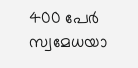400 പേർ സ്വമേധയാ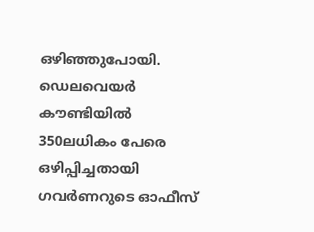ഒഴിഞ്ഞുപോയി. ഡെലവെയർ കൗണ്ടിയിൽ 350ലധികം പേരെ ഒഴിപ്പിച്ചതായി ഗവർണറുടെ ഓഫീസ്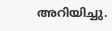അറിയിച്ചു.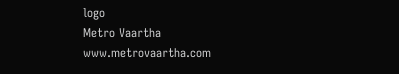logo
Metro Vaartha
www.metrovaartha.com